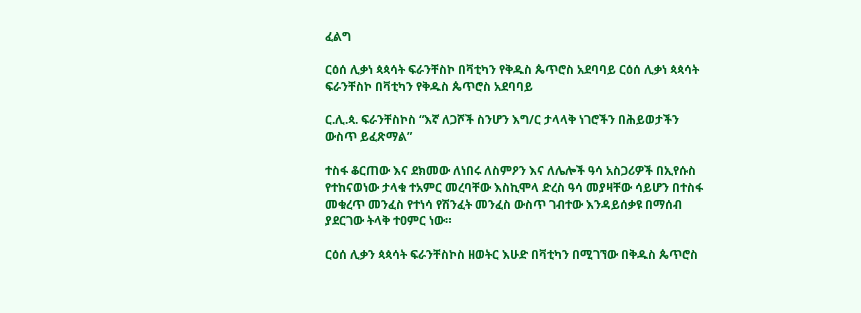ፈልግ

ርዕሰ ሊቃነ ጳጳሳት ፍራንቸስኮ በቫቲካን የቅዱስ ጴጥሮስ አደባባይ ርዕሰ ሊቃነ ጳጳሳት ፍራንቸስኮ በቫቲካን የቅዱስ ጴጥሮስ አደባባይ

ር.ሊ.ጳ. ፍራንቸስኮስ “እኛ ለጋሾች ስንሆን እግ/ር ታላላቅ ነገሮችን በሕይወታችን ውስጥ ይፈጽማል”

ተስፋ ቆርጠው እና ደክመው ለነበሩ ለስምዖን እና ለሌሎች ዓሳ አስጋሪዎች በኢየሱስ የተከናወነው ታላቁ ተአምር መረባቸው እስኪሞላ ድረስ ዓሳ መያዛቸው ሳይሆን በተስፋ መቁረጥ መንፈስ የተነሳ የሽንፈት መንፈስ ውስጥ ገብተው እንዳይሰቃዩ በማሰብ ያደርገው ትላቅ ተዐምር ነው።

ርዕሰ ሊቃን ጳጳሳት ፍራንቸስኮስ ዘወትር እሁድ በቫቲካን በሚገኘው በቅዱስ ጴጥሮስ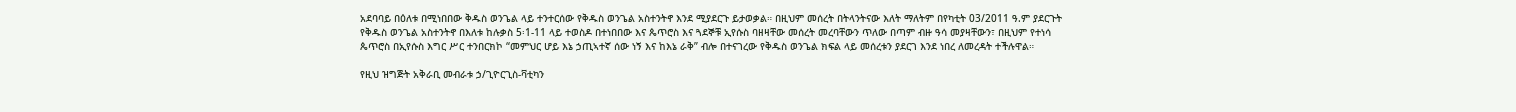አደባባይ በዕለቱ በሚነበበው ቅዱስ ወንጌል ላይ ተንተርሰው የቅዱስ ወንጌል አስተንትኖ እንደ ሚያደርጉ ይታወቃል። በዚህም መሰረት በትላንትናው እለት ማለትም በየካቲት 03/2011 ዓ.ም ያደርጉት የቅዱስ ወንጌል አስተንትኖ በእለቱ ከሉቃስ 5፡1-11 ላይ ተወስዶ በተነበበው እና ጴጥሮስ እና ጓደኞቹ ኢየሱስ ባዘዛቸው መሰረት መረባቸውን ጥለው በጣም ብዙ ዓሳ መያዛቸውን፣ በዚህም የተነሳ ጴጥሮስ በኢየሱስ እግር ሥር ተንበርክኮ “መምህር ሆይ እኔ ኃጢኣተኛ ሰው ነኝ እና ከእኔ ራቅ” ብሎ በተናገረው የቅዱስ ወንጌል ክፍል ላይ መሰረቱን ያደርገ እንደ ነበረ ለመረዳት ተችሉዋል።

የዚህ ዝግጅት አቅራቢ መብራቱ ኃ/ጊዮርጊስ-ቫቲካን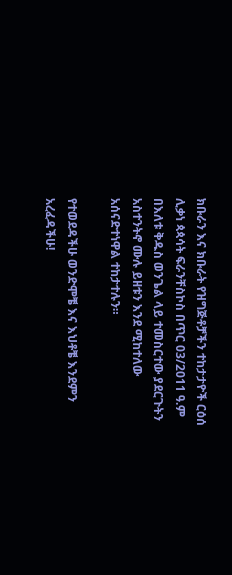ክቡራን እና ክቡራት የዝግጅቶቻችን ተከታታዮች ርዕሰ ሊቃነ ጳጳሳት ፍራንቸስኮስ በጥር 03/2011 ዓ.ም በእለቱ ቅዱስ ወንጌል ላይ ተመስርተው ያደርጉትን አስተንትኖ ሙሉ ይዘቱን እንደ ሚከተለው አሰናድተነዋል ተከታተሉን።

የተወደዳችሁ ወንድሞቼ እና እህቶቼ እንደምን አረፈዳችሁ!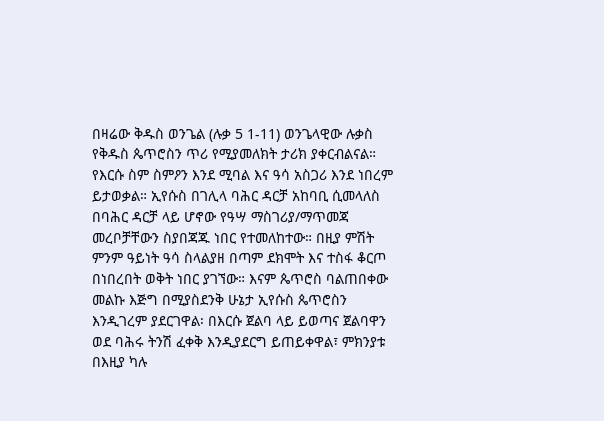በዛሬው ቅዱስ ወንጌል (ሉቃ 5 1-11) ወንጌላዊው ሉቃስ የቅዱስ ጴጥሮስን ጥሪ የሚያመለክት ታሪክ ያቀርብልናል። የእርሱ ስም ስምዖን እንደ ሚባል እና ዓሳ አስጋሪ እንደ ነበረም ይታወቃል። ኢየሱስ በገሊላ ባሕር ዳርቻ አከባቢ ሲመላለስ በባሕር ዳርቻ ላይ ሆኖው የዓሣ ማስገሪያ/ማጥመጃ መረቦቻቸውን ስያበጃጁ ነበር የተመለከተው። በዚያ ምሽት ምንም ዓይነት ዓሳ ስላልያዘ በጣም ደክሞት እና ተስፋ ቆርጦ በነበረበት ወቅት ነበር ያገኘው። እናም ጴጥሮስ ባልጠበቀው መልኩ እጅግ በሚያስደንቅ ሁኔታ ኢየሱስ ጴጥሮስን እንዲገረም ያደርገዋል፡ በእርሱ ጀልባ ላይ ይወጣና ጀልባዋን ወደ ባሕሩ ትንሽ ፈቀቅ እንዲያደርግ ይጠይቀዋል፣ ምክንያቱ በእዚያ ካሉ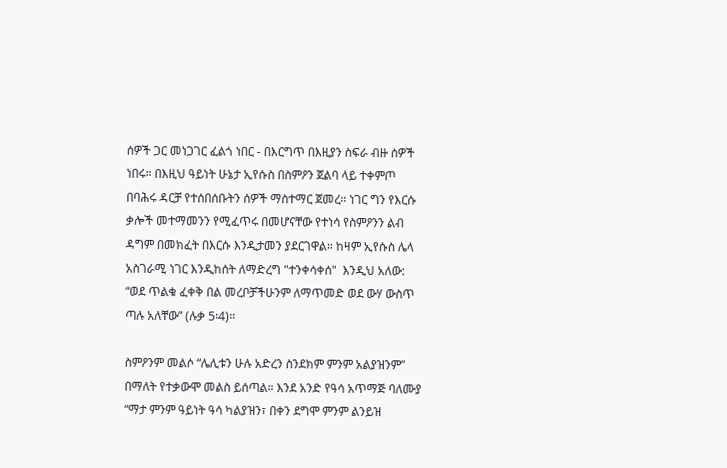ሰዎች ጋር መነጋገር ፈልጎ ነበር - በእርግጥ በእዚያን ስፍራ ብዙ ሰዎች ነበሩ። በእዚህ ዓይነት ሁኔታ ኢየሱስ በስምዖን ጀልባ ላይ ተቀምጦ በባሕሩ ዳርቻ የተሰበሰቡትን ሰዎች ማስተማር ጀመረ። ነገር ግን የእርሱ ቃሎች መተማመንን የሚፈጥሩ በመሆናቸው የተነሳ የስምዖንን ልብ ዳግም በመክፈት በእርሱ እንዲታመን ያደርገዋል። ከዛም ኢየሱስ ሌላ አስገራሚ ነገር እንዲከሰት ለማድረግ "ተንቀሳቀሰ"  እንዲህ አለው: “ወደ ጥልቁ ፈቀቅ በል መረቦቻችሁንም ለማጥመድ ወደ ውሃ ውስጥ ጣሉ አለቸው” (ሉቃ 5፡4)።

ስምዖንም መልሶ “ሌሊቱን ሁሉ አድረን ስንደክም ምንም አልያዝንም”  በማለት የተቃውሞ መልስ ይሰጣል። እንደ አንድ የዓሳ አጥማጅ ባለሙያ “ማታ ምንም ዓይነት ዓሳ ካልያዝን፣ በቀን ደግሞ ምንም ልንይዝ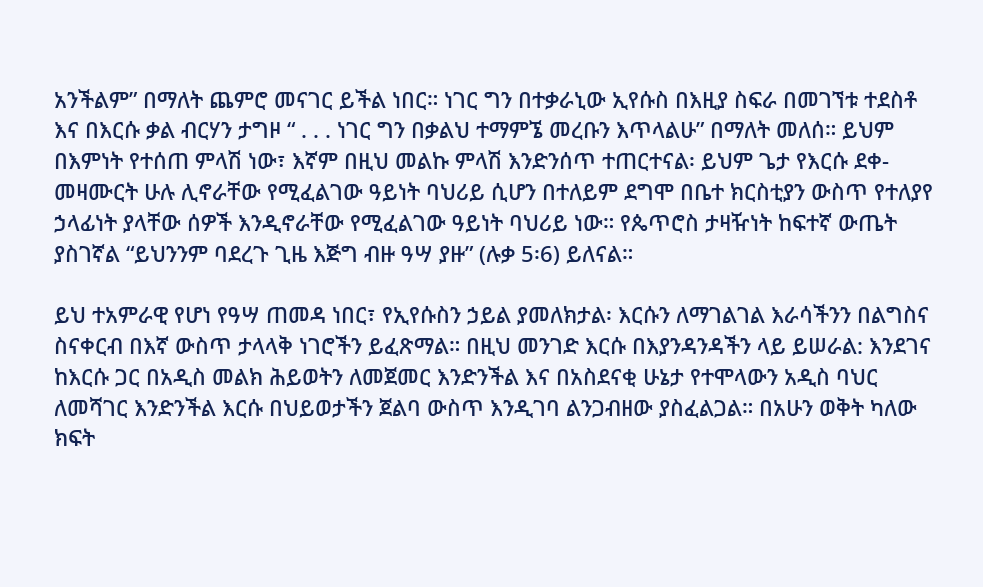አንችልም” በማለት ጨምሮ መናገር ይችል ነበር። ነገር ግን በተቃራኒው ኢየሱስ በእዚያ ስፍራ በመገኘቱ ተደስቶ እና በእርሱ ቃል ብርሃን ታግዞ “ . . . ነገር ግን በቃልህ ተማምኜ መረቡን እጥላልሁ” በማለት መለሰ። ይህም በእምነት የተሰጠ ምላሽ ነው፣ እኛም በዚህ መልኩ ምላሽ እንድንሰጥ ተጠርተናል፡ ይህም ጌታ የእርሱ ደቀ-መዛሙርት ሁሉ ሊኖራቸው የሚፈልገው ዓይነት ባህሪይ ሲሆን በተለይም ደግሞ በቤተ ክርስቲያን ውስጥ የተለያየ ኃላፊነት ያላቸው ሰዎች እንዲኖራቸው የሚፈልገው ዓይነት ባህሪይ ነው። የጴጥሮስ ታዛዥነት ከፍተኛ ውጤት ያስገኛል “ይህንንም ባደረጉ ጊዜ እጅግ ብዙ ዓሣ ያዙ” (ሉቃ 5፡6) ይለናል።

ይህ ተአምራዊ የሆነ የዓሣ ጠመዳ ነበር፣ የኢየሱስን ኃይል ያመለክታል፡ እርሱን ለማገልገል እራሳችንን በልግስና ስናቀርብ በእኛ ውስጥ ታላላቅ ነገሮችን ይፈጽማል። በዚህ መንገድ እርሱ በእያንዳንዳችን ላይ ይሠራል: እንደገና ከእርሱ ጋር በአዲስ መልክ ሕይወትን ለመጀመር እንድንችል እና በአስደናቂ ሁኔታ የተሞላውን አዲስ ባህር ለመሻገር እንድንችል እርሱ በህይወታችን ጀልባ ውስጥ እንዲገባ ልንጋብዘው ያስፈልጋል። በአሁን ወቅት ካለው ክፍት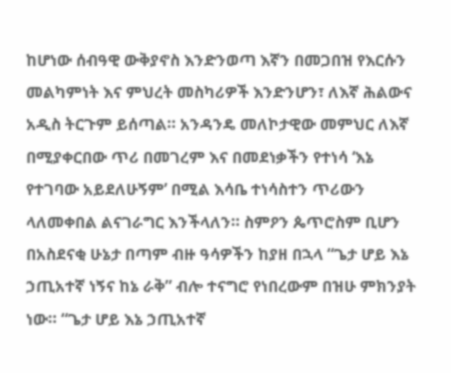ከሆነው ሰብዓዊ ውቅያኖስ እንድንወጣ እኛን በመጋበዝ የእርሱን  መልካምነት እና ምህረት መስካሪዎች እንድንሆን፣ ለእኛ ሕልውና አዲስ ትርጉም ይሰጣል። አንዳንዴ መለኮታዊው መምህር ለእኛ በሚያቀርበው ጥሪ በመገረም እና በመደነቃችን የተነሳ ‘እኔ የተገባው አይደለሁኝም’ በሚል እሳቤ ተነሳስተን ጥሪውን ላለመቀበል ልናገራግር እንችላለን። ስምዖን ጴጥሮስም ቢሆን በአስደናቂ ሁኔታ በጣም ብዙ ዓሳዎችን ከያዘ በኋላ “ጌታ ሆይ እኔ ኃጢአተኛ ነኝና ከኔ ራቅ” ብሎ ተናግሮ የነበረውም በዝሁ ምክንያት ነው። “ጌታ ሆይ እኔ ኃጢአተኛ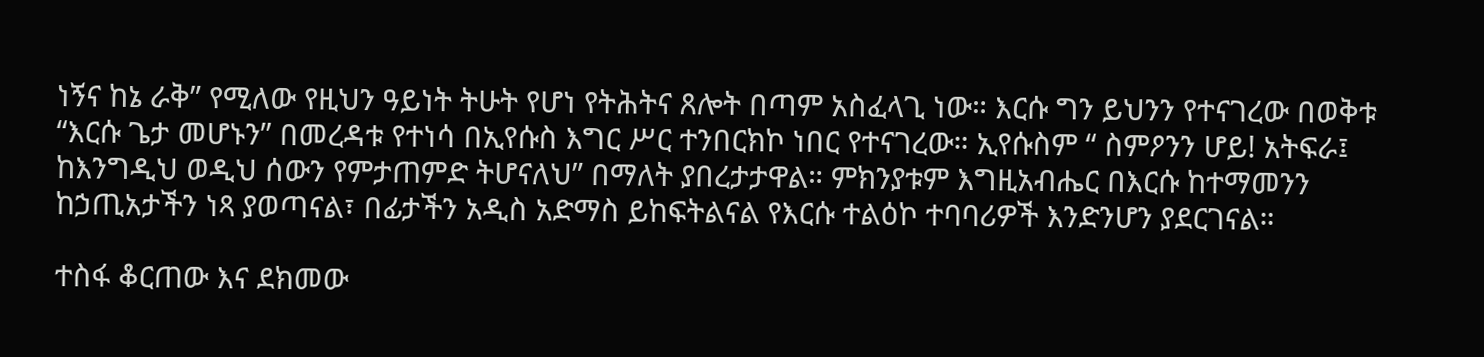ነኝና ከኔ ራቅ” የሚለው የዚህን ዓይነት ትሁት የሆነ የትሕትና ጸሎት በጣም አስፈላጊ ነው። እርሱ ግን ይህንን የተናገረው በወቅቱ “እርሱ ጌታ መሆኑን” በመረዳቱ የተነሳ በኢየሱስ እግር ሥር ተንበርክኮ ነበር የተናገረው። ኢየሱስም “ ስምዖንን ሆይ! አትፍራ፤ ከእንግዲህ ወዲህ ሰውን የምታጠምድ ትሆናለህ” በማለት ያበረታታዋል። ምክንያቱም እግዚአብሔር በእርሱ ከተማመንን ከኃጢአታችን ነጻ ያወጣናል፣ በፊታችን አዲስ አድማስ ይከፍትልናል የእርሱ ተልዕኮ ተባባሪዎች እንድንሆን ያደርገናል።

ተስፋ ቆርጠው እና ደክመው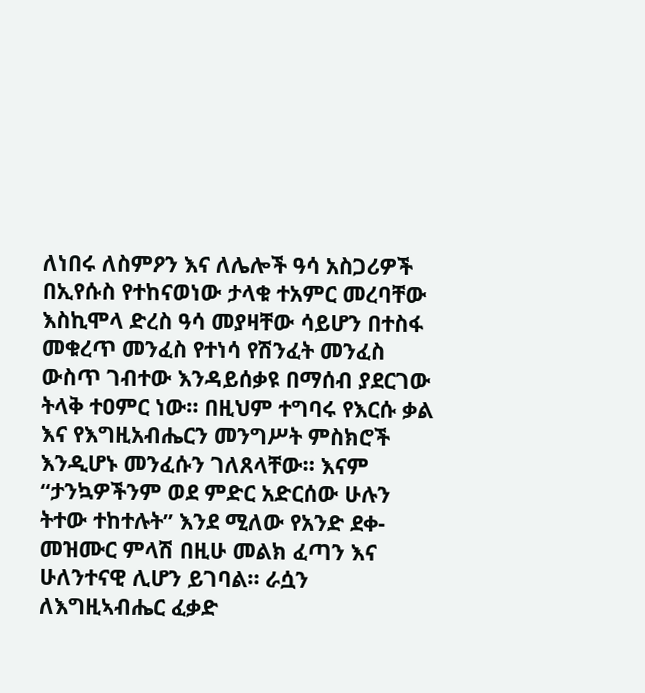ለነበሩ ለስምዖን እና ለሌሎች ዓሳ አስጋሪዎች በኢየሱስ የተከናወነው ታላቁ ተአምር መረባቸው እስኪሞላ ድረስ ዓሳ መያዛቸው ሳይሆን በተስፋ መቁረጥ መንፈስ የተነሳ የሽንፈት መንፈስ ውስጥ ገብተው እንዳይሰቃዩ በማሰብ ያደርገው ትላቅ ተዐምር ነው። በዚህም ተግባሩ የእርሱ ቃል እና የእግዚአብሔርን መንግሥት ምስክሮች እንዲሆኑ መንፈሱን ገለጸላቸው። እናም “ታንኳዎችንም ወደ ምድር አድርሰው ሁሉን ትተው ተከተሉት” እንደ ሚለው የአንድ ደቀ-መዝሙር ምላሽ በዚሁ መልክ ፈጣን እና ሁለንተናዊ ሊሆን ይገባል። ራሷን ለእግዚኣብሔር ፈቃድ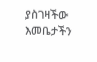ያስገዛችው እመቤታችን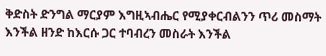ቅድስት ድንግል ማርያም እግዚኣብሔር የሚያቀርብልንን ጥሪ መስማት እንችል ዘንድ ከእርሱ ጋር ተባብረን መስራት እንችል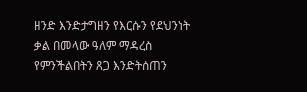ዘንድ እንድታግዘን የእርሱን የደህንነት ቃል በመላው ዓለም ማዳረስ የምንችልበትን ጸጋ እንድትሰጠን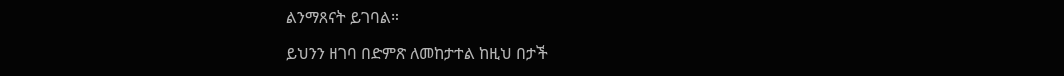ልንማጸናት ይገባል።

ይህንን ዘገባ በድምጽ ለመከታተል ከዚህ በታች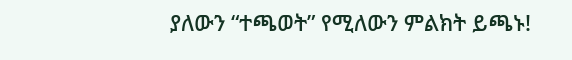ያለውን “ተጫወት” የሚለውን ምልክት ይጫኑ!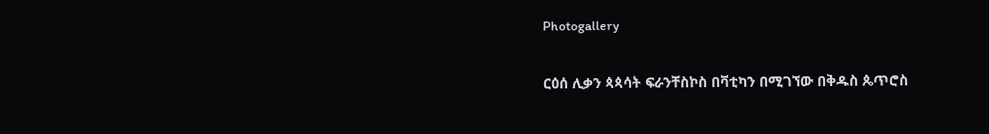Photogallery

ርዕሰ ሊቃን ጳጳሳት ፍራንቸስኮስ በቫቲካን በሚገኘው በቅዱስ ጴጥሮስ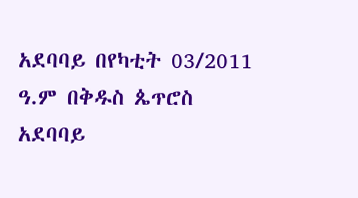አደባባይ በየካቲት 03/2011 ዓ.ም በቅዱስ ጴጥሮስ አደባባይ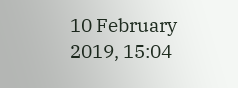10 February 2019, 15:04